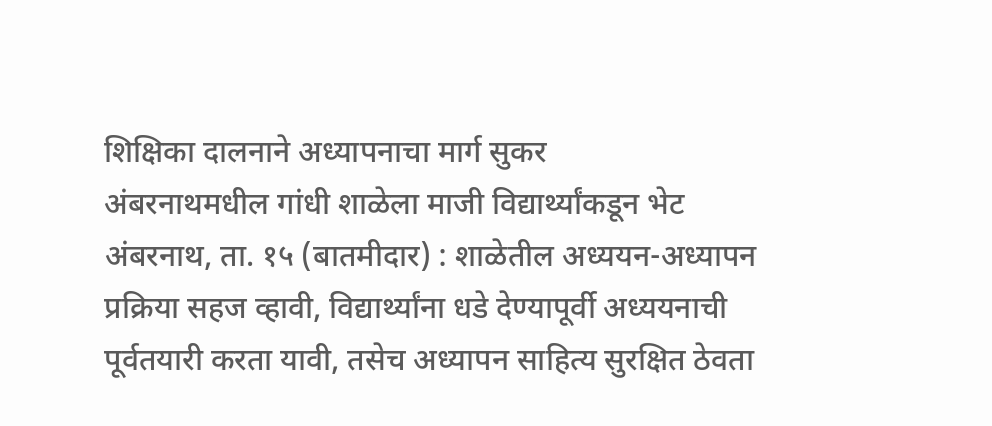शिक्षिका दालनाने अध्यापनाचा मार्ग सुकर
अंबरनाथमधील गांधी शाळेला माजी विद्यार्थ्यांकडून भेट
अंबरनाथ, ता. १५ (बातमीदार) : शाळेतील अध्ययन-अध्यापन प्रक्रिया सहज व्हावी, विद्यार्थ्यांना धडे देण्यापूर्वी अध्ययनाची पूर्वतयारी करता यावी, तसेच अध्यापन साहित्य सुरक्षित ठेवता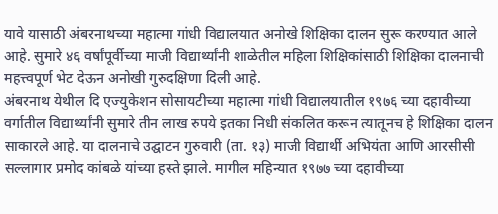यावे यासाठी अंबरनाथच्या महात्मा गांधी विद्यालयात अनोखे शिक्षिका दालन सुरू करण्यात आले आहे. सुमारे ४६ वर्षांपूर्वीच्या माजी विद्यार्थ्यांनी शाळेतील महिला शिक्षिकांसाठी शिक्षिका दालनाची महत्त्वपूर्ण भेट देऊन अनोखी गुरुदक्षिणा दिली आहे.
अंबरनाथ येथील दि एज्युकेशन सोसायटीच्या महात्मा गांधी विद्यालयातील १९७६ च्या दहावीच्या वर्गातील विद्यार्थ्यांनी सुमारे तीन लाख रुपये इतका निधी संकलित करून त्यातूनच हे शिक्षिका दालन साकारले आहे. या दालनाचे उद्घाटन गुरुवारी (ता. १३) माजी विद्यार्थी अभियंता आणि आरसीसी सल्लागार प्रमोद कांबळे यांच्या हस्ते झाले. मागील महिन्यात १९७७ च्या दहावीच्या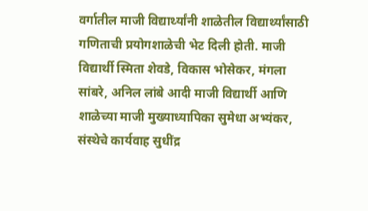वर्गातील माजी विद्यार्थ्यांनी शाळेतील विद्यार्थ्यांसाठी गणिताची प्रयोगशाळेची भेट दिली होती. माजी विद्यार्थी स्मिता शेवडे, विकास भोसेकर, मंगला सांबरे, अनिल लांबे आदी माजी विद्यार्थी आणि शाळेच्या माजी मुख्याध्यापिका सुमेधा अभ्यंकर, संस्थेचे कार्यवाह सुधींद्र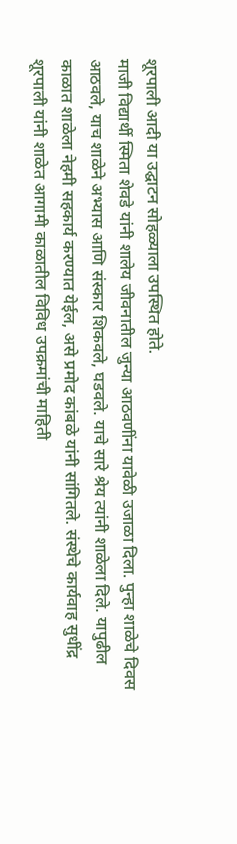शूरपाली आदी या उद्घाटन सोहळ्याला उपस्थित होते.
माजी विद्यार्थी स्मिता शेवडे यांनी शालेय जीवनातील जुन्या आठवणींना यावेळी उजाळा दिला. पुन्हा शाळेचे दिवस आठवले, याच शाळेने अभ्यास आणि संस्कार शिकवले, घडवले. याचे सारे श्रेय त्यांनी शाळेला दिले. यापुढील काळात शाळेला नेहमी सहकार्य करण्यात येईल, असे प्रमोद कांबळे यांनी सांगितले. संस्थेचे कार्यवाह सुधींद्र शूरपाली यांनी शाळेत आगामी काळातील विविध उपक्रमांची माहिती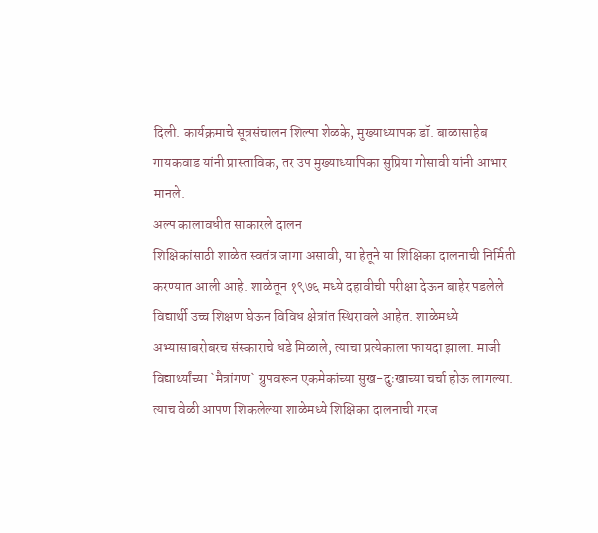दिली. कार्यक्रमाचे सूत्रसंचालन शिल्पा शेळके, मुख्याध्यापक डॉ. बाळासाहेब गायकवाड यांनी प्रास्ताविक, तर उप मुख्याध्यापिका सुप्रिया गोसावी यांनी आभार मानले.
अल्प कालावधीत साकारले दालन
शिक्षिकांसाठी शाळेत स्वतंत्र जागा असावी, या हेतूने या शिक्षिका दालनाची निर्मिती करण्यात आली आहे. शाळेतून १९७६ मध्ये दहावीची परीक्षा देऊन बाहेर पडलेले विद्यार्थी उच्च शिक्षण घेऊन विविध क्षेत्रांत स्थिरावले आहेत. शाळेमध्ये अभ्यासाबरोबरच संस्काराचे धडे मिळाले, त्याचा प्रत्येकाला फायदा झाला. माजी विद्यार्थ्यांच्या `मैत्रांगण` ग्रुपवरून एकमेकांच्या सुख-दुःखाच्या चर्चा होऊ लागल्या. त्याच वेळी आपण शिकलेल्या शाळेमध्ये शिक्षिका दालनाची गरज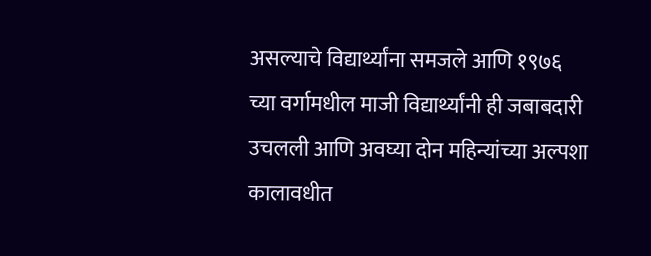असल्याचे विद्यार्थ्यांना समजले आणि १९७६ च्या वर्गामधील माजी विद्यार्थ्यांनी ही जबाबदारी उचलली आणि अवघ्या दोन महिन्यांच्या अल्पशा कालावधीत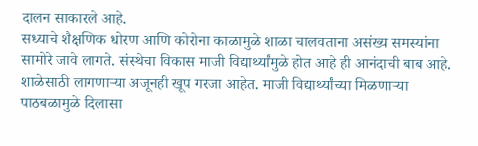दालन साकारले आहे.
सध्याचे शैक्षणिक धोरण आणि कोरोना काळामुळे शाळा चालवताना असंख्य समस्यांना सामोरे जावे लागते. संस्थेचा विकास माजी विद्यार्थ्यांमुळे होत आहे ही आनंदाची बाब आहे. शाळेसाठी लागणाऱ्या अजूनही खूप गरजा आहेत. माजी विद्यार्थ्यांच्या मिळणाऱ्या पाठबळामुळे दिलासा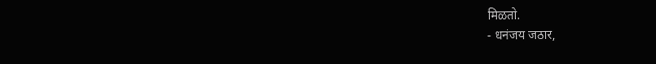मिळतो.
- धनंजय जठार,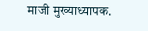माजी मुख्याध्यापक.